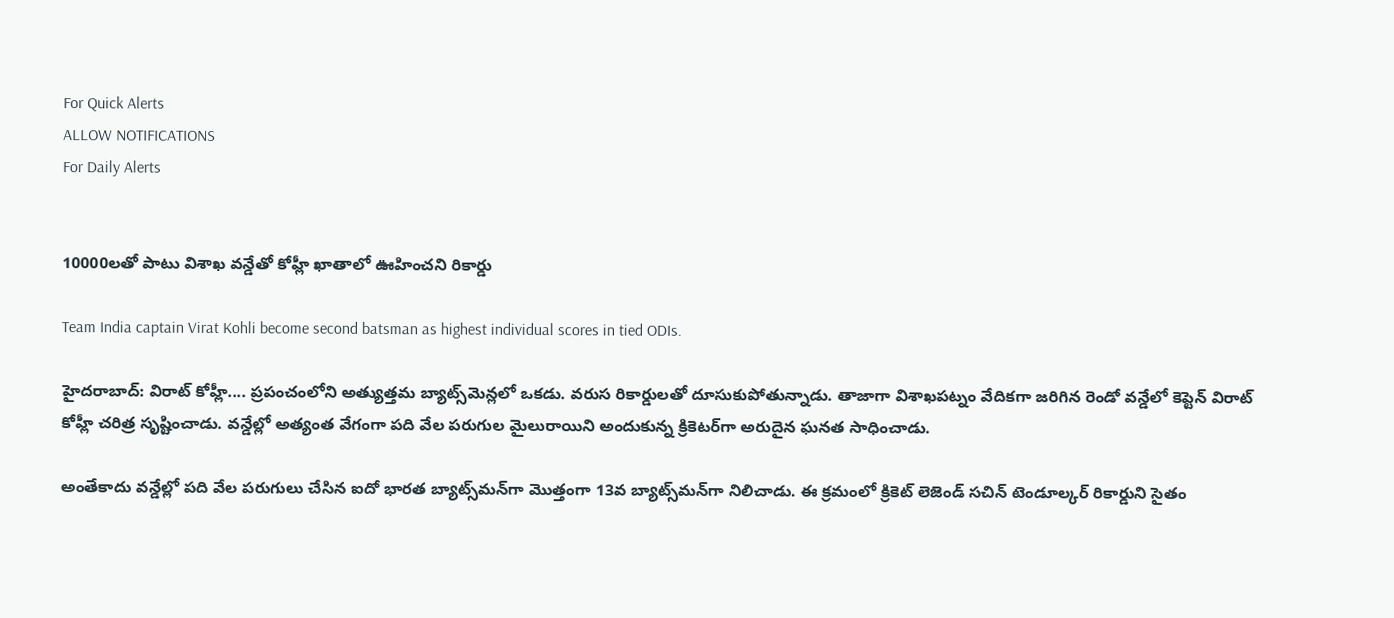For Quick Alerts
ALLOW NOTIFICATIONS
For Daily Alerts


10000లతో పాటు విశాఖ వన్డేతో కోహ్లీ ఖాతాలో ఊహించని రికార్డు

Team India captain Virat Kohli become second batsman as highest individual scores in tied ODIs.

హైదరాబాద్: విరాట్ కోహ్లీ.... ప్రపంచంలోని అత్యుత్తమ బ్యాట్స్‌మెన్లలో ఒకడు. వరుస రికార్డులతో దూసుకుపోతున్నాడు. తాజాగా విశాఖపట్నం వేదికగా జరిగిన రెండో వన్డేలో కెప్టెన్ విరాట్ కోహ్లీ చరిత్ర సృష్టించాడు. వన్డేల్లో అత్యంత వేగంగా పది వేల పరుగుల మైలురాయిని అందుకున్న క్రికెటర్‌గా అరుదైన ఘనత సాధించాడు.

అంతేకాదు వన్డేల్లో పది వేల పరుగులు చేసిన ఐదో భారత బ్యాట్స్‌మన్‌గా మొత్తంగా 13వ బ్యాట్స్‌మన్‌గా నిలిచాడు. ఈ క్రమంలో క్రికెట్ లెజెండ్ సచిన్ టెండూల్కర్ రికార్డుని సైతం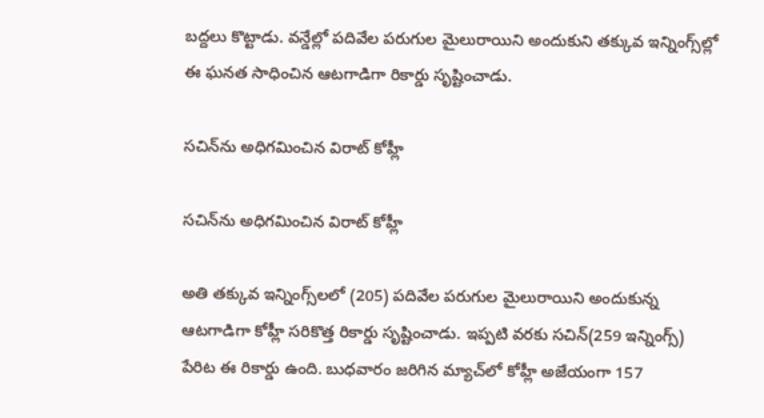బద్దలు కొట్టాడు. వన్డేల్లో పదివేల పరుగుల మైలురాయిని అందుకుని తక్కువ ఇన‍్నింగ్స్‌ల్లో ఈ ఘనత సాధించిన ఆటగాడిగా రికార్డు సృష్టించాడు.

సచిన్‌ను అధిగమించిన విరాట్ కోహ్లీ

సచిన్‌ను అధిగమించిన విరాట్ కోహ్లీ

అతి తక్కువ ఇన్నింగ్స్‌లలో (205) పదివేల పరుగుల మైలురాయిని అందుకున్న ఆటగాడిగా కోహ్లీ సరికొత్త రికార్డు సృష్టించాడు. ఇప్పటి వరకు సచిన్‌(259 ఇన్నింగ్స్‌) పేరిట ఈ రికార్డు ఉంది. బుధవారం జరిగిన మ్యాచ్‌లో కోహ్లీ అజేయంగా 157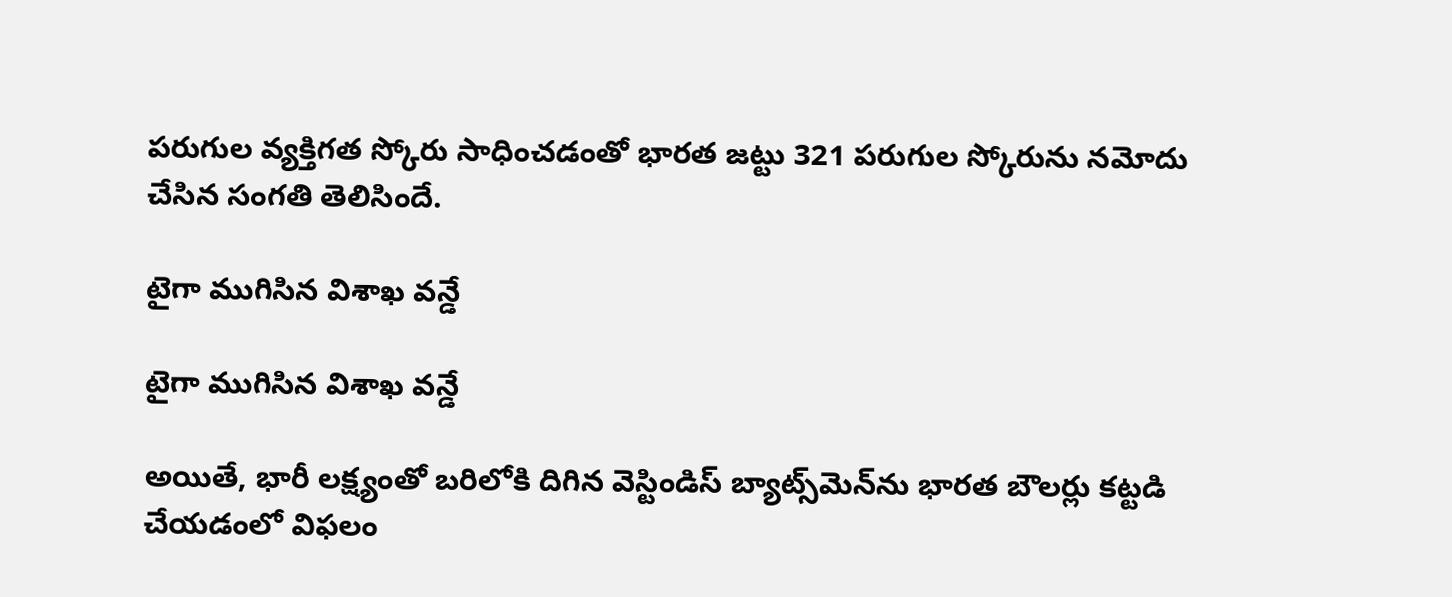పరుగుల వ్యక్తిగత స్కోరు సాధించడంతో భారత జట్టు 321 పరుగుల స్కోరును నమోదు చేసిన సంగతి తెలిసిందే.

టైగా ముగిసిన విశాఖ వన్డే

టైగా ముగిసిన విశాఖ వన్డే

అయితే, భారీ లక్ష్యంతో బరిలోకి దిగిన వెస్టిండిస్ బ్యాట్స్‌మెన్‌ను భారత బౌలర్లు కట్టడి చేయడంలో విఫలం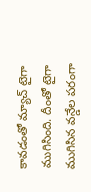కావడంతో మ్యాచ్‌ టైగా ముగిసింది. దీంతో టైగా ముగిసిన వన్డేల పరంగా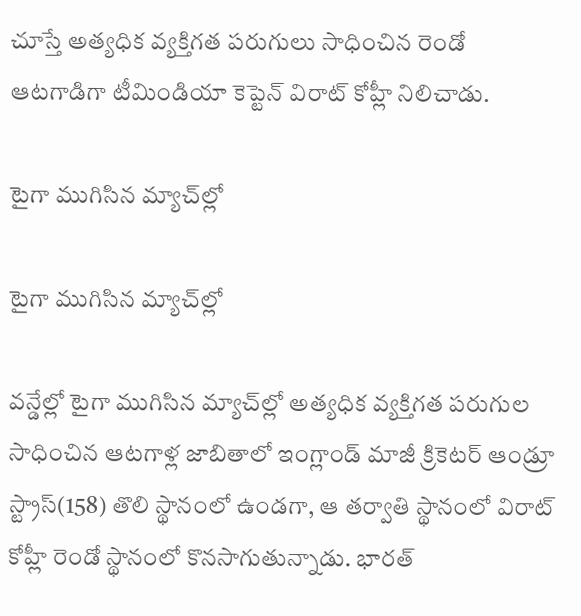చూస్తే అత్యధిక వ్యక్తిగత పరుగులు సాధించిన రెండో ఆటగాడిగా టీమిండియా కెప్టెన్ విరాట్ కోహ్లీ నిలిచాడు.

టైగా ముగిసిన మ్యాచ్‌ల్లో

టైగా ముగిసిన మ్యాచ్‌ల్లో

వన్డేల్లో టైగా ముగిసిన మ్యాచ్‌ల్లో అత్యధిక వ్యక్తిగత పరుగుల సాధించిన ఆటగాళ్ల జాబితాలో ఇంగ్లాండ్‌ మాజీ క్రికెటర్‌ ఆండ్రూ స్ట్రాస్‌(158) తొలి స్థానంలో ఉండగా, ఆ తర్వాతి స్థానంలో విరాట్ కోహ్లీ రెండో స్థానంలో కొనసాగుతున్నాడు. భారత్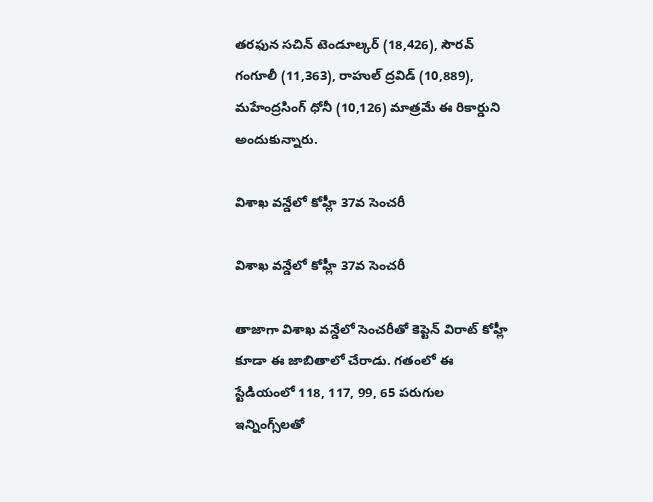తరఫున సచిన్ టెండూల్కర్ (18,426), సౌరవ్ గంగూలీ (11,363), రాహుల్ ద్రవిడ్ (10,889), మహేంద్రసింగ్ ధోనీ (10,126) మాత్రమే ఈ రికార్డుని అందుకున్నారు.

విశాఖ వన్డేలో కోహ్లీ 37వ సెంచరీ

విశాఖ వన్డేలో కోహ్లీ 37వ సెంచరీ

తాజాగా విశాఖ వన్డేలో సెంచరీతో కెప్టెన్ విరాట్ కోహ్లీ కూడా ఈ జాబితాలో చేరాడు. గతంలో ఈ స్టేడియంలో 118, 117, 99, 65 పరుగుల ఇన్నింగ్స్‌లతో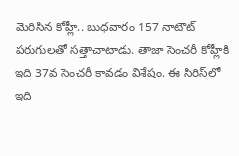మెరిసిన కోహ్లీ.. బుధవారం 157 నాటౌట్‌ పరుగులతో సత్తాచాటాడు. తాజా సెంచరీ కోహ్లీకి ఇది 37వ సెంచరీ కావడం విశేషం. ఈ సిరిస్‌లో ఇది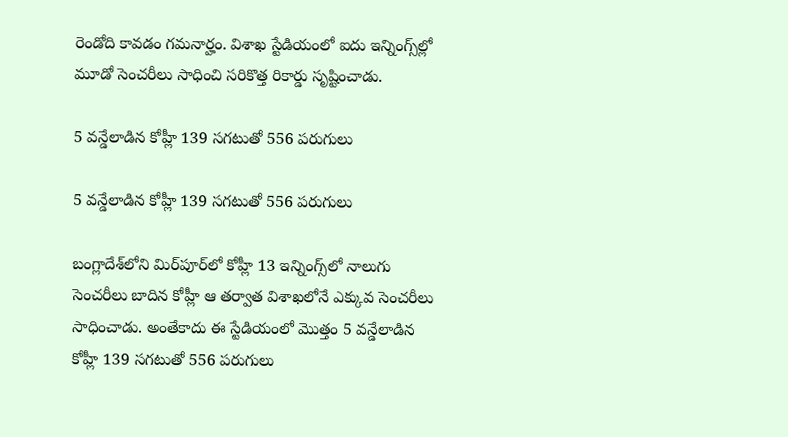రెండోది కావడం గమనార్హం. విశాఖ స్టేడియంలో ఐదు ఇన్నింగ్స్‌ల్లో మూడో సెంచరీలు సాధించి సరికొత్త రికార్డు సృష్టించాడు.

5 వన్డేలాడిన కోహ్లీ 139 సగటుతో 556 పరుగులు

5 వన్డేలాడిన కోహ్లీ 139 సగటుతో 556 పరుగులు

బంగ్లాదేశ్‌లోని మిర్‌పూర్‌లో కోహ్లీ 13 ఇన్నింగ్స్‌లో నాలుగు సెంచరీలు బాదిన కోహ్లీ ఆ తర్వాత విశాఖలోనే ఎక్కువ సెంచరీలు సాధించాడు. అంతేకాదు ఈ స్టేడియంలో మొత్తం 5 వన్డేలాడిన కోహ్లీ 139 సగటుతో 556 పరుగులు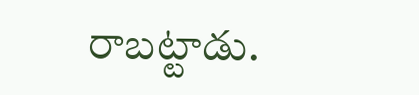రాబట్టాడు.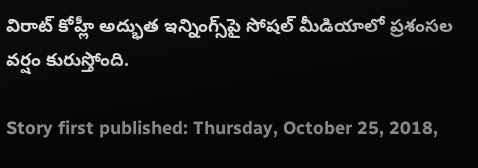విరాట్ కోహ్లీ అద్భుత ఇన్నింగ్స్‌పై సోషల్ మీడియాలో ప్రశంసల వర్షం కురుస్తోంది.

Story first published: Thursday, October 25, 2018,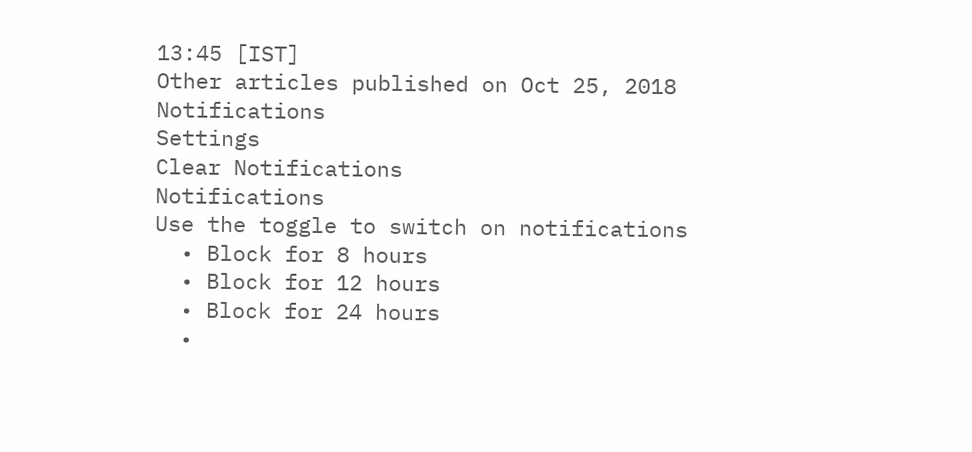13:45 [IST]
Other articles published on Oct 25, 2018
Notifications
Settings
Clear Notifications
Notifications
Use the toggle to switch on notifications
  • Block for 8 hours
  • Block for 12 hours
  • Block for 24 hours
  •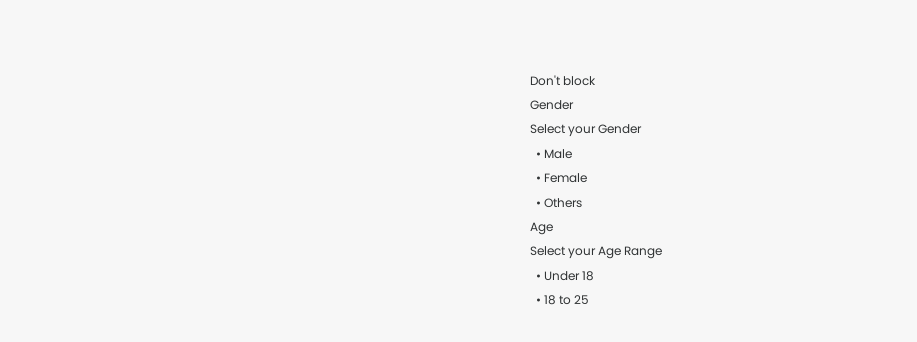Don't block
Gender
Select your Gender
  • Male
  • Female
  • Others
Age
Select your Age Range
  • Under 18
  • 18 to 25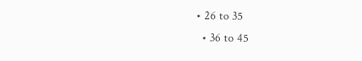• 26 to 35
  • 36 to 45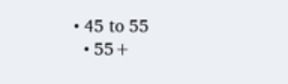• 45 to 55
  • 55+